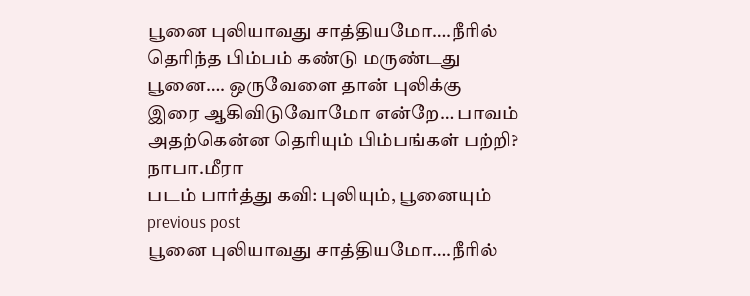பூனை புலியாவது சாத்தியமோ….நீரில்
தெரிந்த பிம்பம் கண்டு மருண்டது
பூனை…. ஒருவேளை தான் புலிக்கு
இரை ஆகிவிடுவோமோ என்றே… பாவம்
அதற்கென்ன தெரியும் பிம்பங்கள் பற்றி?
நாபா.மீரா
படம் பார்த்து கவி: புலியும், பூனையும்
previous post
பூனை புலியாவது சாத்தியமோ….நீரில்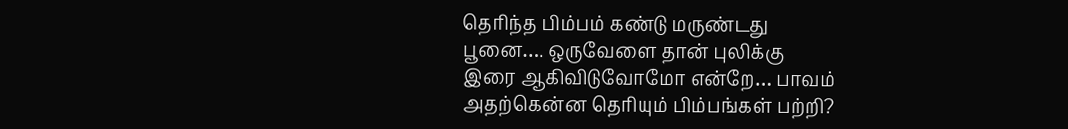தெரிந்த பிம்பம் கண்டு மருண்டது
பூனை…. ஒருவேளை தான் புலிக்கு
இரை ஆகிவிடுவோமோ என்றே… பாவம்
அதற்கென்ன தெரியும் பிம்பங்கள் பற்றி?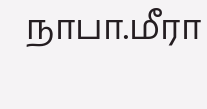நாபா.மீரா